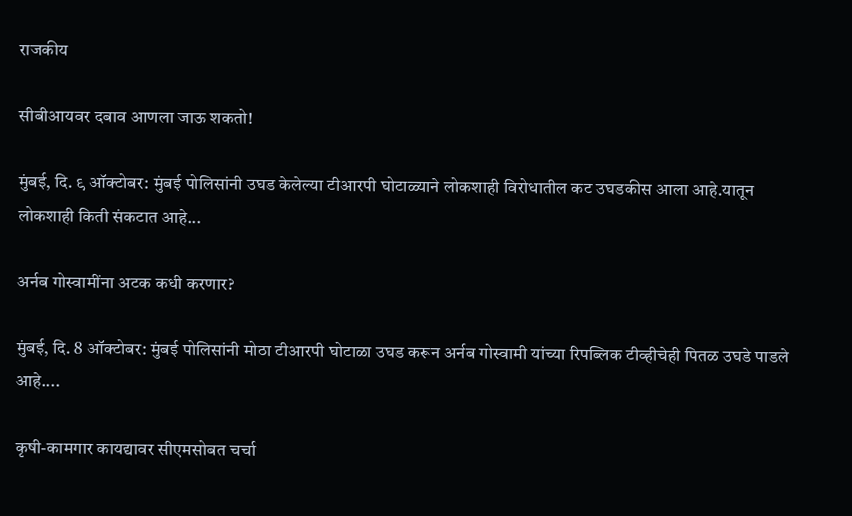राजकीय

सीबीआयवर दबाव आणला जाऊ शकतो!

मुंबई, दि. ९ ऑक्टोबर: मुंबई पोलिसांनी उघड केलेल्या टीआरपी घोटाळ्याने लोकशाही विरोधातील कट उघडकीस आला आहे.यातून लोकशाही किती संकटात आहे...

अर्नब गोस्वामींना अटक कधी करणार?

मुंबई, दि. 8 ऑक्टोबर: मुंबई पोलिसांनी मोठा टीआरपी घोटाळा उघड करून अर्नब गोस्वामी यांच्या रिपब्लिक टीव्हीचेही पितळ उघडे पाडले आहे....

कृषी-कामगार कायद्यावर सीएमसोबत चर्चा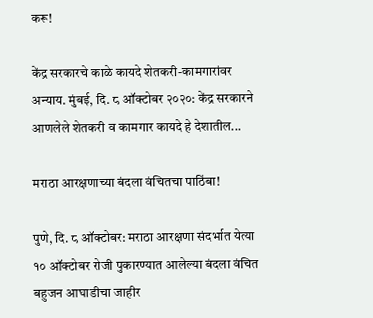करू!

केंद्र सरकारचे काळे कायदे शेतकरी-कामगारांवर अन्याय. मुंबई, दि. ८ ऑक्टोबर २०२०: केंद्र सरकारने आणलेले शेतकरी व कामगार कायदे हे देशातील...

मराठा आरक्षणाच्या बंदला वंचितचा पाठिंबा!

पुणे, दि. ८ ऑक्टोबर: मराठा आरक्षणा संदर्भात येत्या १० ऑक्‍टोबर रोजी पुकारण्यात आलेल्या बंदला वंचित बहुजन आघाडीचा जाहीर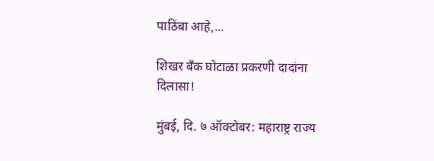पाठिंबा आहे,...

शिखर बँक घोटाळा प्रकरणी दादांना दिलासा!

मुंबई, दि. ७ ऑक्टोबर: महाराष्ट्र राज्य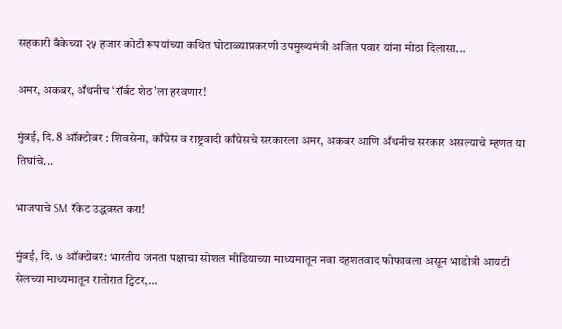सहकारी बँकेच्या २५ हजार कोटी रूपयांच्या कथित घोटाळ्याप्रकरणी उपमुख्यमंत्री अजित पवार यांना मोठा दिलासा...

अमर, अकबर, अँथनीच ‘रॉर्बट शेठ’ला हरवणार!

मुंबई, दि. 8 ऑक्टोबर : शिवसेना, काँग्रेस व राष्ट्रवादी काँग्रेसचे सरकारला अमर, अकबर आणि अँथनीच सरकार असल्याचे म्हणत या तिघांचे...

भाजपाचे SM रॅकेट उद्धवस्त करा!

मुंबई, दि. ७ ऑक्टोबर: भारतीय जनता पक्षाचा सोशल मीडियाच्या माध्यमातून नवा दहशतवाद फोफावला असून भाडोत्री आयटी सेलच्या माध्यमातून रातोरात ट्विटर,...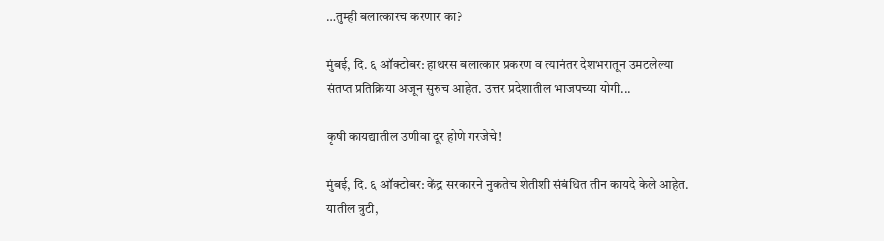…तुम्ही बलात्कारच करणार का?

मुंबई, दि. ६ ऑक्टोबर: हाथरस बलात्कार प्रकरण व त्यानंतर देशभरातून उमटलेल्या संतप्त प्रतिक्रिया अजून सुरुच आहेत. उत्तर प्रदेशातील भाजपच्या योगी...

कृषी कायद्यातील उणीवा दूर होणे गरजेचे!

मुंबई, दि. ६ ऑक्टोबर: केंद्र सरकारने नुकतेच शेतीशी संबंधित तीन कायदे केले आहेत. यातील त्रुटी,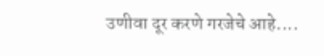उणीवा दूर करणे गरजेचे आहे....